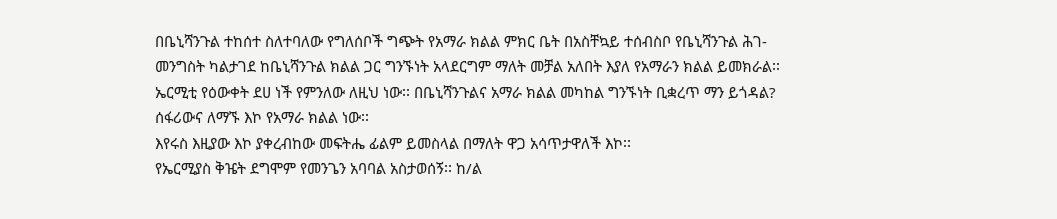በቤኒሻንጉል ተከሰተ ስለተባለው የግለሰቦች ግጭት የአማራ ክልል ምክር ቤት በአስቸኳይ ተሰብስቦ የቤኒሻንጉል ሕገ-መንግስት ካልታገደ ከቤኒሻንጉል ክልል ጋር ግንኙነት አላደርግም ማለት መቻል አለበት እያለ የአማራን ክልል ይመክራል፡፡ ኤርሚቲ የዕውቀት ደሀ ነች የምንለው ለዚህ ነው፡፡ በቤኒሻንጉልና አማራ ክልል መካከል ግንኙነት ቢቋረጥ ማን ይጎዳል? ሰፋሪውና ለማኙ እኮ የአማራ ክልል ነው፡፡
እየሩስ እዚያው እኮ ያቀረብከው መፍትሔ ፊልም ይመስላል በማለት ዋጋ አሳጥታዋለች እኮ፡፡
የኤርሚያስ ቅዤት ደግሞም የመንጌን አባባል አስታወሰኝ፡፡ ከ/ል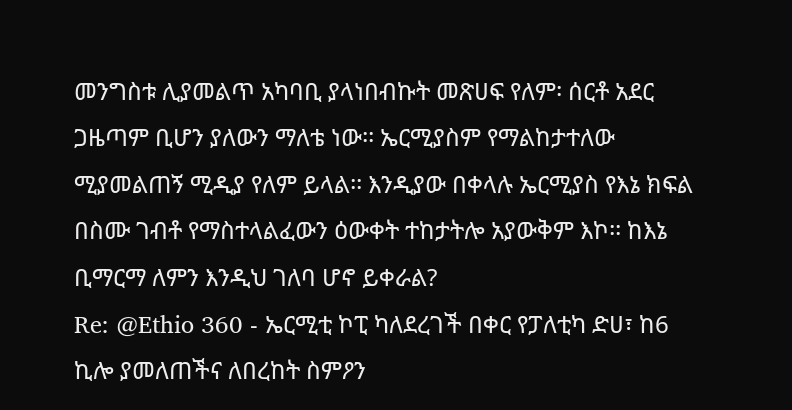መንግስቱ ሊያመልጥ አካባቢ ያላነበብኩት መጽሀፍ የለም፡ ሰርቶ አደር ጋዜጣም ቢሆን ያለውን ማለቴ ነው፡፡ ኤርሚያስም የማልከታተለው ሚያመልጠኝ ሚዲያ የለም ይላል፡፡ እንዲያው በቀላሉ ኤርሚያስ የእኔ ክፍል በስሙ ገብቶ የማስተላልፈውን ዕውቀት ተከታትሎ አያውቅም እኮ፡፡ ከእኔ ቢማርማ ለምን እንዲህ ገለባ ሆኖ ይቀራል?
Re: @Ethio 360 - ኤርሚቲ ኮፒ ካለደረገች በቀር የፓለቲካ ድሀ፣ ከ6 ኪሎ ያመለጠችና ለበረከት ስምዖን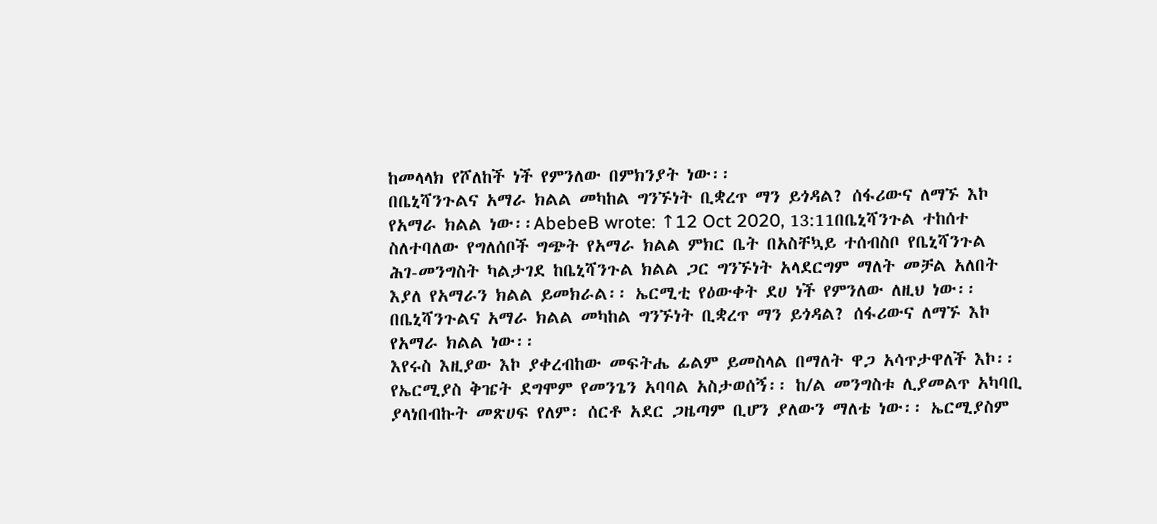ከመላላክ የሾለከች ነች የምንለው በምክንያት ነው፡፡
በቤኒሻንጉልና አማራ ክልል መካከል ግንኙነት ቢቋረጥ ማን ይጎዳል? ሰፋሪውና ለማኙ እኮ የአማራ ክልል ነው፡፡AbebeB wrote: ↑12 Oct 2020, 13:11በቤኒሻንጉል ተከሰተ ስለተባለው የግለሰቦች ግጭት የአማራ ክልል ምክር ቤት በአስቸኳይ ተሰብስቦ የቤኒሻንጉል ሕገ-መንግስት ካልታገደ ከቤኒሻንጉል ክልል ጋር ግንኙነት አላደርግም ማለት መቻል አለበት እያለ የአማራን ክልል ይመክራል፡፡ ኤርሚቲ የዕውቀት ደሀ ነች የምንለው ለዚህ ነው፡፡ በቤኒሻንጉልና አማራ ክልል መካከል ግንኙነት ቢቋረጥ ማን ይጎዳል? ሰፋሪውና ለማኙ እኮ የአማራ ክልል ነው፡፡
እየሩስ እዚያው እኮ ያቀረብከው መፍትሔ ፊልም ይመስላል በማለት ዋጋ አሳጥታዋለች እኮ፡፡
የኤርሚያስ ቅዤት ደግሞም የመንጌን አባባል አስታወሰኝ፡፡ ከ/ል መንግስቱ ሊያመልጥ አካባቢ ያላነበብኩት መጽሀፍ የለም፡ ሰርቶ አደር ጋዜጣም ቢሆን ያለውን ማለቴ ነው፡፡ ኤርሚያስም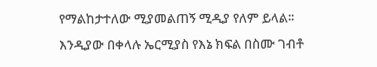የማልከታተለው ሚያመልጠኝ ሚዲያ የለም ይላል፡፡ እንዲያው በቀላሉ ኤርሚያስ የእኔ ክፍል በስሙ ገብቶ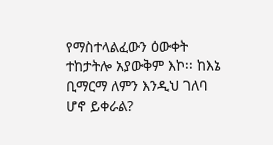የማስተላልፈውን ዕውቀት ተከታትሎ አያውቅም እኮ፡፡ ከእኔ ቢማርማ ለምን እንዲህ ገለባ ሆኖ ይቀራል?